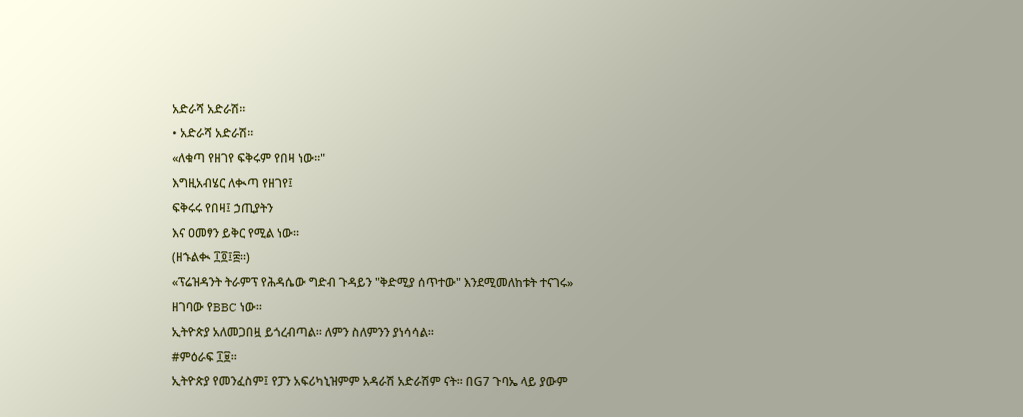አድራሻ አድራሽ።
• አድራሻ አድራሽ።
«ለቁጣ የዘገየ ፍቅሩም የበዛ ነው።"
እግዚአብሄር ለቊጣ የዘገየ፤
ፍቅሩሩ የበዛ፤ ኃጢያትን
እና ዐመፃን ይቅር የሚል ነው።
(ዘኁልቊ ፲፬፤፰።)
«ፕሬዝዳንት ትራምፕ የሕዳሴው ግድብ ጉዳይን "ቅድሚያ ሰጥተው" እንደሚመለከቱት ተናገሩ» ዘገባው የBBC ነው።
ኢትዮጵያ አለመጋበዟ ይጎረብጣል። ለምን ስለምንን ያነሳሳል።
#ምዕራፍ ፲፱።
ኢትዮጵያ የመንፈስም፤ የፓን አፍሪካኒዝምም አዳራሽ አድራሽም ናት። በG7 ጉባኤ ላይ ያውም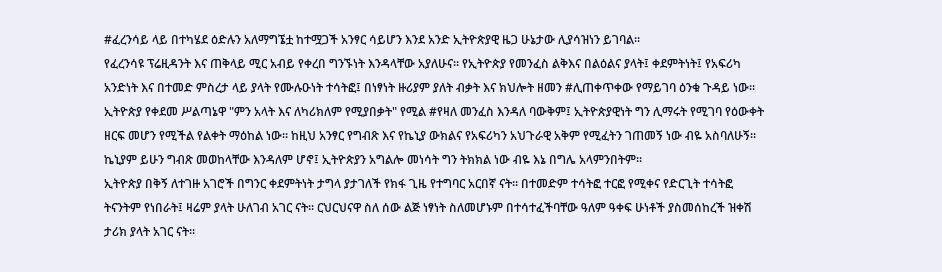#ፈረንሳይ ላይ በተካሄደ ዕድሉን አለማግኜቷ ከተሟጋች አንፃር ሳይሆን እንደ አንድ ኢትዮጵያዊ ዜጋ ሁኔታው ሊያሳዝነን ይገባል።
የፈረንሳዩ ፕሬዚዳንት እና ጠቅላይ ሚር አብይ የቀረበ ግንኙነት እንዳላቸው አያለሁና። የኢትዮጵያ የመንፈስ ልቅእና በልዕልና ያላት፤ ቀደምትነት፤ የአፍሪካ አንድነት እና በተመድ ምስረታ ላይ ያላት የሙሉዑነት ተሳትፎ፤ በነፃነት ዙሪያም ያለት ብቃት እና ክህሎት ዘመን #ሊጠቀጥቀው የማይገባ ዕንቁ ጉዳይ ነው።
ኢትዮጵያ የቀደመ ሥልጣኔዋ "ምን አላት እና ለካሪክለም የሚያበቃት" የሚል #የዛለ መንፈስ እንዳለ ባውቅም፤ ኢትዮጵያዊነት ግን ሊማሩት የሚገባ የዕውቀት ዘርፍ መሆን የሚችል የልቀት ማዕከል ነው። ከዚህ አንፃር የግብጽ እና የኬኒያ ውክልና የአፍሪካን አህጉራዊ አቅም የሚፈትን ገጠመኝ ነው ብዬ አስባለሁኝ። ኬኒያም ይሁን ግብጽ መወከላቸው እንዳለም ሆኖ፤ ኢትዮጵያን አግልሎ መነሳት ግን ትክክል ነው ብዬ እኔ በግሌ አላምንበትም።
ኢትዮጵያ በቅኝ ለተገዙ አገሮች በግንር ቀደምትነት ታግላ ያታገለች የክፋ ጊዜ የተግባር አርበኛ ናት። በተመድም ተሳትፎ ተርፎ የሚቀና የድርጊት ተሳትፎ ትናንትም የነበራት፤ ዛሬም ያላት ሁለገብ አገር ናት። ርህርህናዋ ስለ ሰው ልጅ ነፃነት ስለመሆኑም በተሳተፈችባቸው ዓለም ዓቀፍ ሁነቶች ያስመሰከረች ዝቀሽ ታሪክ ያላት አገር ናት።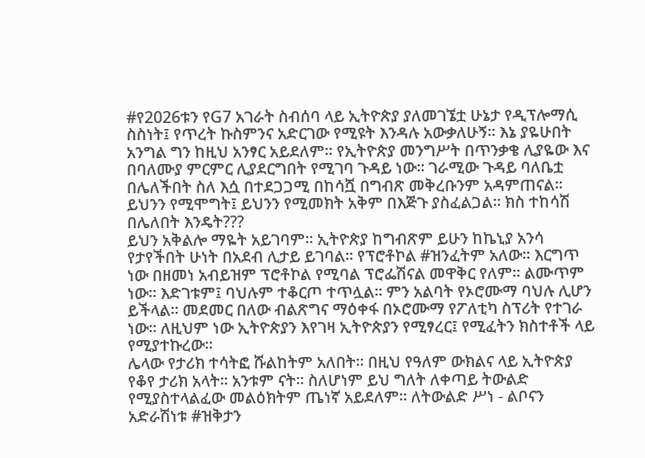#የ2026ቱን የG7 አገራት ስብሰባ ላይ ኢትዮጵያ ያለመገኜቷ ሁኔታ የዲፕሎማሲ ስስነት፤ የጥረት ኩስምንና አድርገው የሚዩት እንዳሉ አውቃለሁኝ። እኔ ያዬሁበት አንግል ግን ከዚህ አንፃር አይደለም። የኢትዮጵያ መንግሥት በጥንቃቄ ሊያዬው እና በባለሙያ ምርምር ሊያደርግበት የሚገባ ጉዳይ ነው። ገራሚው ጉዳይ ባለቤቷ በሌለችበት ስለ እሷ በተደጋጋሚ በከሳሿ በግብጽ መቅረቡንም አዳምጠናል። ይህንን የሚሞግት፤ ይህንን የሚመክት አቅም በእጅጉ ያስፈልጋል። ክስ ተከሳሽ በሌለበት እንዴት???
ይህን አቅልሎ ማዬት አይገባም። ኢትዮጵያ ከግብጽም ይሁን ከኬኒያ አንሳ የታየችበት ሁነት በአደብ ሊታይ ይገባል። የፕሮቶኮል #ዝንፈትም አለው። እርግጥ ነው በዘመነ አብይዝም ፕሮቶኮል የሚባል ፕሮፌሽናል መዋቅር የለም። ልሙጥም ነው። እድገቱም፤ ባህሉም ተቆርጦ ተጥሏል። ምን አልባት የኦሮሙማ ባህሉ ሊሆን ይችላል። መደመር በለው ብልጽግና ማዕቀፋ በኦሮሙማ የፖለቲካ ስፕሪት የተገራ ነው። ለዚህም ነው ኢትዮጵያን እየገዛ ኢትዮጵያን የሚፃረር፤ የሚፈትን ክስተቶች ላይ የሚያተኩረው።
ሌላው የታሪክ ተሳትፎ ሹልከትም አለበት። በዚህ የዓለም ውክልና ላይ ኢትዮጵያ የቆየ ታሪክ አላት። አንቱም ናት። ስለሆነም ይህ ግለት ለቀጣይ ትውልድ የሚያስተላልፈው መልዕክትም ጤነኛ አይደለም። ለትውልድ ሥነ - ልቦናን አድራሽነቱ #ዝቅታን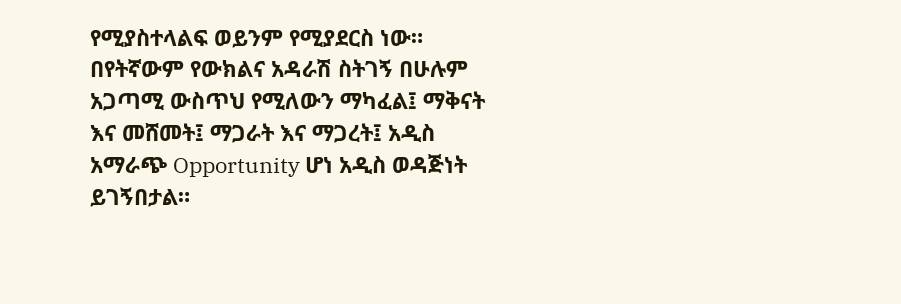የሚያስተላልፍ ወይንም የሚያደርስ ነው።
በየትኛውም የውክልና አዳራሽ ስትገኝ በሁሉም አጋጣሚ ውስጥህ የሚለውን ማካፈል፤ ማቅናት እና መሸመት፤ ማጋራት እና ማጋረት፤ አዲስ አማራጭ Opportunity ሆነ አዲስ ወዳጅነት ይገኝበታል።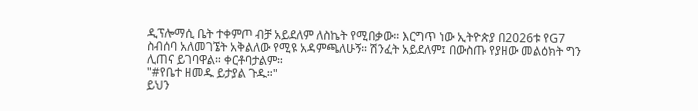ዲፕሎማሲ ቤት ተቀምጦ ብቻ አይደለም ለስኬት የሚበቃው። እርግጥ ነው ኢትዮጵያ በ2026ቱ የG7 ስብሰባ አለመገኜት አቅልለው የሚዩ አዳምጫለሁኝ። ሽንፈት አይደለም፤ በውስጡ የያዘው መልዕክት ግን ሊጠና ይገባዋል። ቀርቶባታልም።
"#የቤተ ዘመዱ ይታያል ጉዱ።"
ይህን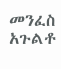መንፈስ አጉልቶ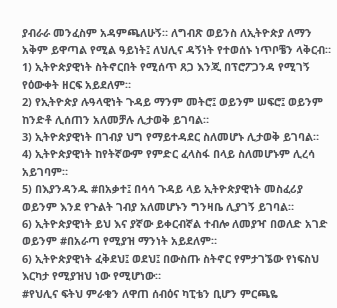ያብራራ መንፈስም አዳምጫለሁኝ። ለግብጽ ወይንስ ለኢትዮጵያ ለማን አቅም ይዋጣል የሚል ዓይነት፤ ለህሊና ዳኝነት የተወሰኑ ነጥቦቼን ላቅርብ።
1) ኢትዮጵያዊነት ስትኖርበት የሚሰጥ ጸጋ እንጂ በፕሮፖጋንዳ የሚገኝ የዕውቀት ዘርፍ አይደለም።
2) የኢትዮጵያ ሉዓላዊነት ጉዳይ ማንም መትሮ፤ ወይንም ሠፍሮ፤ ወይንም ከንድቶ ሊሰጠን አለመቻሉ ሊታወቅ ይገባል።
3) ኢትዮጵያዊነት በገብያ ህግ የማይተዳደር ስለመሆኑ ሊታወቅ ይገባል።
4) ኢትዮጵያዊነት ከየትኛውም የምድር ፈላስፋ በላይ ስለመሆኑም ሊረሳ አይገባም።
5) በእያንዳንዱ #በአቃተ፤ በሳሳ ጉዳይ ላይ ኢትዮጵያዊነት መስፈሪያ ወይንም እንደ የጉልት ገብያ አለመሆኑን ግንዛቤ ሊያገኝ ይገባል።
6) ኢትዮጵያዊነት ይህ እና ያኛው ይቀርብኛል ተብሎ ለመያዣ በወለድ አገድ ወይንም #በአራጣ የሚያዝ ማንነት አይደለም።
6) ኢትዮጵያዊነት ፈቅደህ፤ ወደህ፤ በውስጡ ስትኖር የምታገኜው የነፍስህ እርካታ የሚያዝህ ነው የሚሆነው።
#የህሊና ፍትህ ምራቁን ለዋጠ ሰብዕና ካፒቴን ቢሆን ምርጫዬ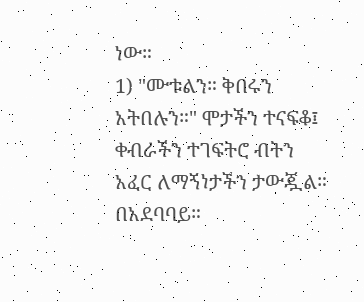ነው።
1) "ሙቱልን። ቅበሩን አትበሉን።" ሞታችን ተናፍቆ፤ ቀብራችን ተገፍትሮ ብትን አፈር ለማኝነታችን ታውጇል። በአደባባይ።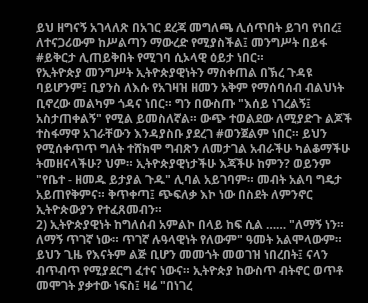ይህ ዘግናኝ አገላለጽ በአገር ደረጃ መግለጫ ሊሰጥበት ይገባ የነበረ፤ ለተናጋሪውም ከሥልጣን ማውረድ የሚያስችል፤ መንግሥት በይፋ #ይቅርታ ሊጠይቅበት የሚገባ ሲኦላዊ ዕይታ ነበር።
የኢትዮጵያ መንግሥት ኢትዮጵያዊነትን ማስቀጠል በኽረ ጉዳዩ ባይሆንም፤ ቢያንስ ለእሱ የአገዛዝ ዘመን አቅም የማሰባሰብ ብልህነት ቢኖረው መልካም ጎዳና ነበር። ግን በውስጡ "እሰይ ነገረልኝ፤ አስታጠቀልኝ" የሚል ይመስለኛል። ውጭ ተወልደው ለሚያድጉ ልጆች ተስፋማዋ አገራቸውን እንዳያስቡ ያደረገ #ወንጀልም ነበር። ይህን የሚሰቀጥጥ ግለት ተሸክሞ ግብጽን ለመታገል አብራችሁ ካልቆማችሁ ትመዘናላችሁ? ህም። ኢትዮጵያዊነታችሁ እጃችሁ ከምን? ወይንም "የቤተ - ዘመዱ ይታያል ጉዱ" ሊባል አይገባም። መብት አልባ ግዴታ አይጠየቅምና። ቅጥቀጣ፤ ጭፍለቃ እኮ ነው በስደት ለምንኖር ኢትዮጵውያን የተፈጸመብን።
2) ኢትዮጵያዊነት ከግለሰብ አምልኮ በላይ ከፍ ሲል …… "ለማኝ ነን። ለማኝ ጥገኛ ነው። ጥገኛ ሉዓላዊነት የለውም" ዓመት አልሞላውም። ይህን ጊዜ የእናትም ልጅ ቢሆን መመጎት መወገዝ ነበረበት፤ ናላን ብጥብጥ የሚያደርግ ፈተና ነውና። ኢትዮጵያ ከውስጥ ብትኖር ወጥቶ መሞገት ያቃተው ነፍስ፤ ዛሬ "በነገረ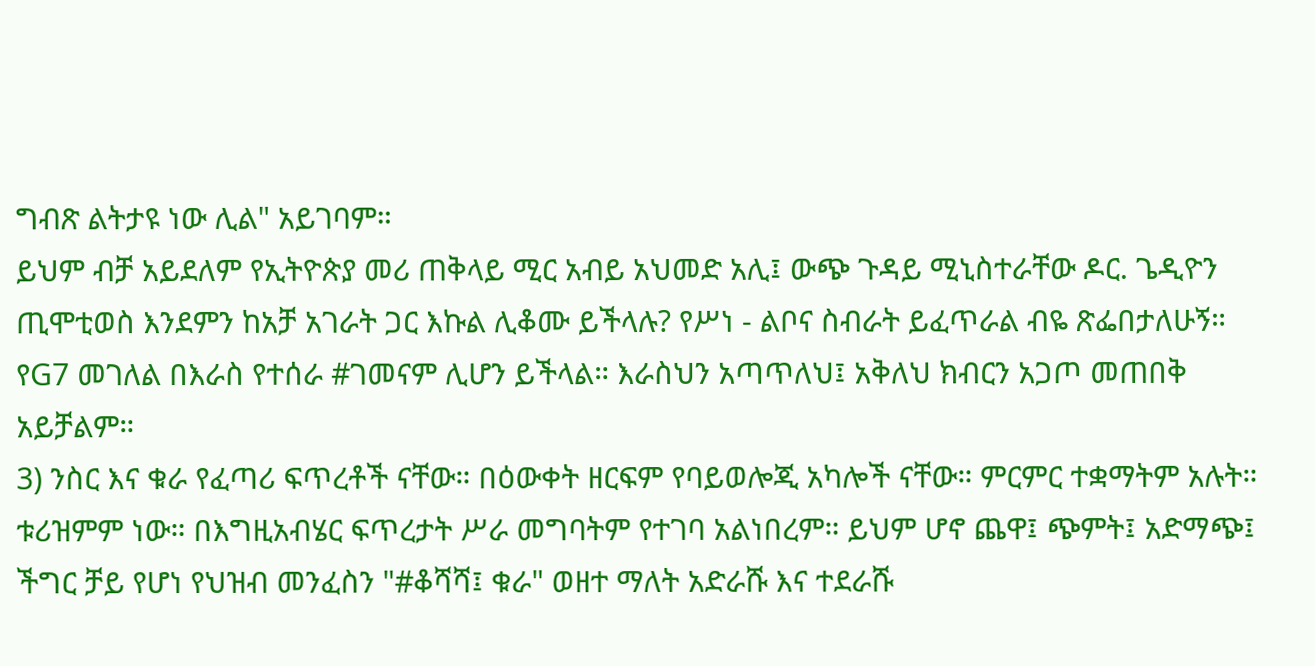ግብጽ ልትታዩ ነው ሊል" አይገባም።
ይህም ብቻ አይደለም የኢትዮጵያ መሪ ጠቅላይ ሚር አብይ አህመድ አሊ፤ ውጭ ጉዳይ ሚኒስተራቸው ዶር. ጌዲዮን ጢሞቲወስ እንደምን ከአቻ አገራት ጋር እኩል ሊቆሙ ይችላሉ? የሥነ - ልቦና ስብራት ይፈጥራል ብዬ ጽፌበታለሁኝ። የG7 መገለል በእራስ የተሰራ #ገመናም ሊሆን ይችላል። እራስህን አጣጥለህ፤ አቅለህ ክብርን አጋጦ መጠበቅ አይቻልም።
3) ንስር እና ቁራ የፈጣሪ ፍጥረቶች ናቸው። በዕውቀት ዘርፍም የባይወሎጂ አካሎች ናቸው። ምርምር ተቋማትም አሉት። ቱሪዝምም ነው። በእግዚአብሄር ፍጥረታት ሥራ መግባትም የተገባ አልነበረም። ይህም ሆኖ ጨዋ፤ ጭምት፤ አድማጭ፤ ችግር ቻይ የሆነ የህዝብ መንፈስን "#ቆሻሻ፤ ቁራ" ወዘተ ማለት አድራሹ እና ተደራሹ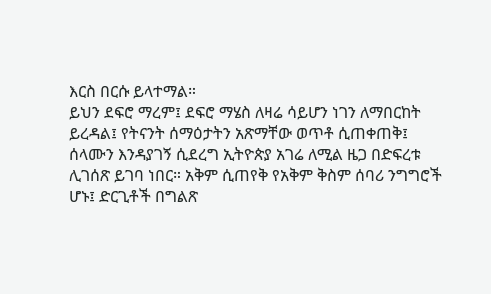እርስ በርሱ ይላተማል።
ይህን ደፍሮ ማረም፤ ደፍሮ ማሄስ ለዛሬ ሳይሆን ነገን ለማበርከት ይረዳል፤ የትናንት ሰማዕታትን አጽማቸው ወጥቶ ሲጠቀጠቅ፤ ሰላሙን እንዳያገኝ ሲደረግ ኢትዮጵያ አገሬ ለሚል ዜጋ በድፍረቱ ሊገሰጽ ይገባ ነበር። አቅም ሲጠየቅ የአቅም ቅስም ሰባሪ ንግግሮች ሆኑ፤ ድርጊቶች በግልጽ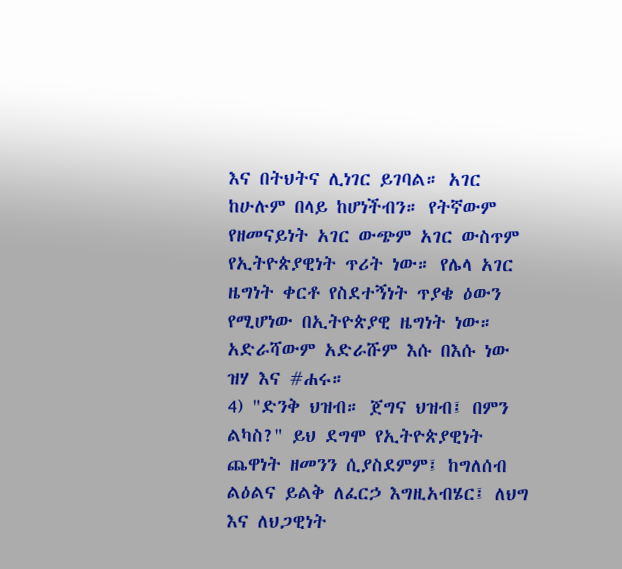እና በትህትና ሊነገር ይገባል። አገር ከሁሉም በላይ ከሆነችብን። የትኛውም የዘመናይነት አገር ውጭም አገር ውስጥም የኢትዮጵያዊነት ጥሪት ነው። የሌላ አገር ዜግነት ቀርቶ የስደተኝነት ጥያቄ ዕውን የሚሆነው በኢትዮጵያዊ ዜግነት ነው። አድራሻውም አድራሹም እሱ በእሱ ነው ዝሃ እና #ሐሩ።
4) "ድንቅ ህዝብ። ጀግና ህዝብ፤ በምን ልካስ?" ይህ ደግሞ የኢትዮጵያዊነት ጨዋነት ዘመንን ሲያስደምም፤ ከግለሰብ ልዕልና ይልቅ ለፈርኃ እግዚአብሄር፤ ለህግ እና ለህጋዊነት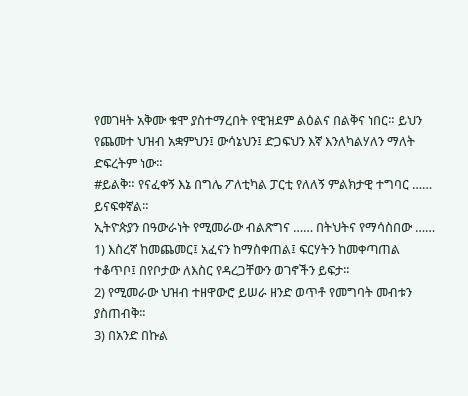የመገዛት አቅሙ ቁሞ ያስተማረበት የዊዝደም ልዕልና በልቅና ነበር። ይህን የጨመተ ህዝብ አቋምህን፤ ውሳኔህን፤ ድጋፍህን እኛ እንለካልሃለን ማለት ድፍረትም ነው።
#ይልቅ። የናፈቀኝ እኔ በግሌ ፖለቲካል ፓርቲ የለለኝ ምልክታዊ ተግባር …… ይናፍቀኛል።
ኢትዮጵያን በዓውራነት የሚመራው ብልጽግና …… በትህትና የማሳስበው ……
1) እስረኛ ከመጨመር፤ አፈናን ከማስቀጠል፤ ፍርሃትን ከመቀጣጠል ተቆጥቦ፤ በየቦታው ለእስር የዳረጋቸውን ወገኖችን ይፍታ።
2) የሚመራው ህዝብ ተዘዋውሮ ይሠራ ዘንድ ወጥቶ የመግባት መብቱን ያስጠብቅ።
3) በአንድ በኩል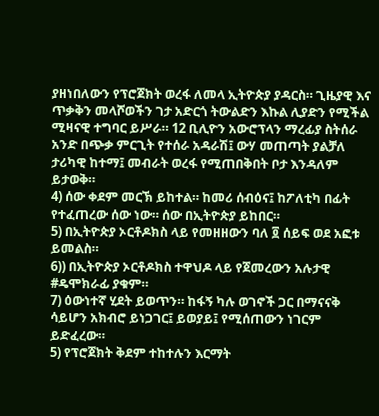ያዘነበለውን የፕሮጀክት ወረፋ ለመላ ኢትዮጵያ ያዳርስ። ጊዜያዊ እና ጥቃቅን መላሾወችን ገታ አድርጎ ትውልድን እኩል ሊያድን የሚችል ሚዛናዊ ተግባር ይሥራ። 12 ቢሊዮን አውሮፕላን ማረፊያ ስትሰራ አንድ በጭቃ ምርጊት የተሰራ አዳራሽ፤ ውሃ መጠጣት ያልቻለ ታሪካዊ ከተማ፤ መብራት ወረፋ የሚጠበቅበት ቦታ እንዳለም ይታወቅ።
4) ሰው ቀደም መርኽ ይከተል። ከመሪ ሰብዕና፤ ከፖለቲካ በፊት የተፈጠረው ሰው ነው። ሰው በኢትዮጵያ ይከበር።
5) በኢትዮጵያ ኦርቶዶክስ ላይ የመዘዘውን ባለ ፬ ሰይፍ ወደ አፎቱ ይመልስ።
6)) በኢትዮጵያ ኦርቶዶክስ ተዋህዶ ላይ የጀመረውን አሉታዊ #ዴሞክራፊ ያቁም።
7) ዕውነተኛ ሂደት ይወጥን። ከፋኝ ካሉ ወገኖች ጋር በማናናቅ ሳይሆን አክብሮ ይነጋገር፤ ይወያይ፤ የሚሰጠውን ነገርም ይድፈረው።
5) የፕሮጀክት ቅደም ተከተሉን እርማት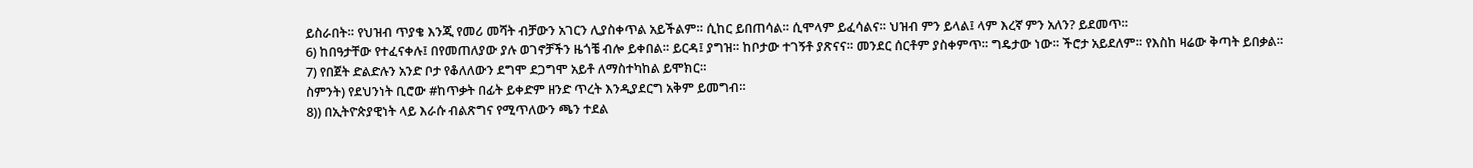ይስራበት። የህዝብ ጥያቄ እንጂ የመሪ መሻት ብቻውን አገርን ሊያስቀጥል አይችልም። ሲከር ይበጠሳል። ሲሞላም ይፈሳልና። ህዝብ ምን ይላል፤ ላም እረኛ ምን አለን? ይደመጥ።
6) ከበዓታቸው የተፈናቀሉ፤ በየመጠለያው ያሉ ወገኖቻችን ዜጎቼ ብሎ ይቀበል። ይርዳ፤ ያግዝ። ከቦታው ተገኝቶ ያጽናና። መንደር ሰርቶም ያስቀምጥ። ግዴታው ነው። ችሮታ አይደለም። የእስከ ዛሬው ቅጣት ይበቃል።
7) የበጀት ድልድሉን አንድ ቦታ የቆለለውን ደግሞ ደጋግሞ አይቶ ለማስተካከል ይሞክር።
ስምንት) የደህንነት ቢሮው #ከጥቃት በፊት ይቀድም ዘንድ ጥረት እንዲያደርግ አቅም ይመግብ።
8)) በኢትዮጵያዊነት ላይ እራሱ ብልጽግና የሚጥለውን ጫን ተደል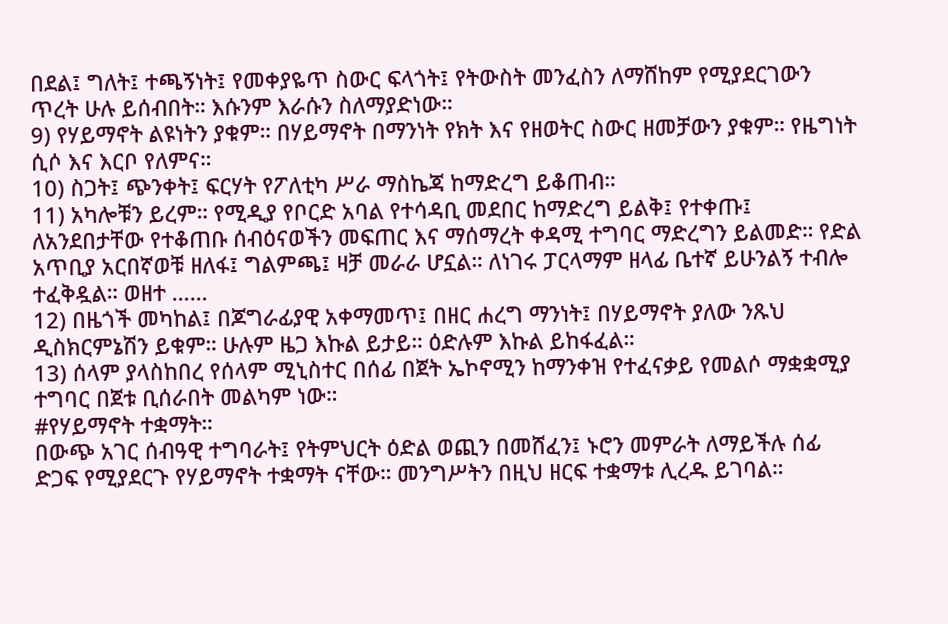በደል፤ ግለት፤ ተጫኝነት፤ የመቀያዬጥ ስውር ፍላጎት፤ የትውስት መንፈስን ለማሸከም የሚያደርገውን ጥረት ሁሉ ይሰብበት። እሱንም እራሱን ስለማያድነው።
9) የሃይማኖት ልዩነትን ያቁም። በሃይማኖት በማንነት የክት እና የዘወትር ስውር ዘመቻውን ያቁም። የዜግነት ሲሶ እና እርቦ የለምና።
10) ስጋት፤ ጭንቀት፤ ፍርሃት የፖለቲካ ሥራ ማስኬጃ ከማድረግ ይቆጠብ።
11) አካሎቹን ይረም። የሚዲያ የቦርድ አባል የተሳዳቢ መደበር ከማድረግ ይልቅ፤ የተቀጡ፤ ለአንደበታቸው የተቆጠቡ ሰብዕናወችን መፍጠር እና ማሰማረት ቀዳሚ ተግባር ማድረግን ይልመድ። የድል አጥቢያ አርበኛወቹ ዘለፋ፤ ግልምጫ፤ ዛቻ መራራ ሆኗል። ለነገሩ ፓርላማም ዘላፊ ቤተኛ ይሁንልኝ ተብሎ ተፈቅዷል። ወዘተ ……
12) በዜጎች መካከል፤ በጆግራፊያዊ አቀማመጥ፤ በዘር ሐረግ ማንነት፤ በሃይማኖት ያለው ንጹህ ዲስክርምኔሽን ይቁም። ሁሉም ዜጋ እኩል ይታይ። ዕድሉም እኩል ይከፋፈል።
13) ሰላም ያላስከበረ የሰላም ሚኒስተር በሰፊ በጀት ኤኮኖሚን ከማንቀዝ የተፈናቃይ የመልሶ ማቋቋሚያ ተግባር በጀቱ ቢሰራበት መልካም ነው።
#የሃይማኖት ተቋማት።
በውጭ አገር ሰብዓዊ ተግባራት፤ የትምህርት ዕድል ወጪን በመሸፈን፤ ኑሮን መምራት ለማይችሉ ሰፊ ድጋፍ የሚያደርጉ የሃይማኖት ተቋማት ናቸው። መንግሥትን በዚህ ዘርፍ ተቋማቱ ሊረዱ ይገባል።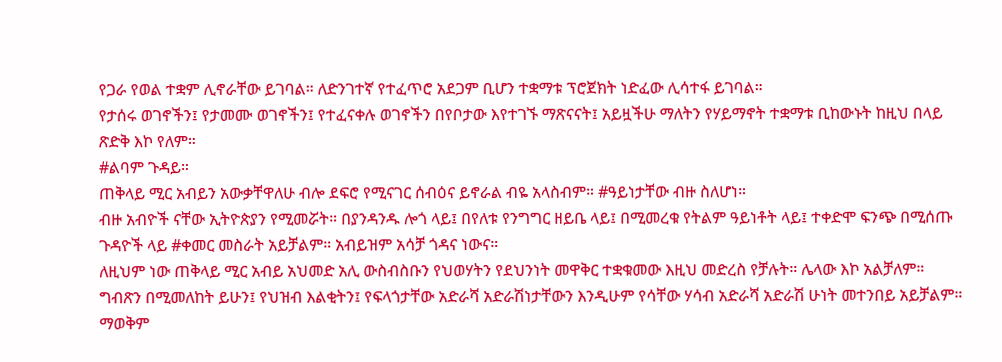የጋራ የወል ተቋም ሊኖራቸው ይገባል። ለድንገተኛ የተፈጥሮ አደጋም ቢሆን ተቋማቱ ፕሮጀክት ነድፈው ሊሳተፋ ይገባል።
የታሰሩ ወገኖችን፤ የታመሙ ወገኖችን፤ የተፈናቀሉ ወገኖችን በየቦታው እየተገኙ ማጽናናት፤ አይዟችሁ ማለትን የሃይማኖት ተቋማቱ ቢከውኑት ከዚህ በላይ ጽድቅ እኮ የለም።
#ልባም ጉዳይ።
ጠቅላይ ሚር አብይን አውቃቸዋለሁ ብሎ ደፍሮ የሚናገር ሰብዕና ይኖራል ብዬ አላስብም። #ዓይነታቸው ብዙ ስለሆነ።
ብዙ አብዮች ናቸው ኢትዮጵያን የሚመሯት። በያንዳንዱ ሎጎ ላይ፤ በየለቱ የንግግር ዘይቤ ላይ፤ በሚመረቁ የትልም ዓይነቶት ላይ፤ ተቀድሞ ፍንጭ በሚሰጡ ጉዳዮች ላይ #ቀመር መስራት አይቻልም። አብይዝም አሳቻ ጎዳና ነውና።
ለዚህም ነው ጠቅላይ ሚር አብይ አህመድ አሊ ውስብስቡን የህወሃትን የደህንነት መዋቅር ተቋቁመው እዚህ መድረስ የቻሉት። ሌላው እኮ አልቻለም። ግብጽን በሚመለከት ይሁን፤ የህዝብ እልቂትን፤ የፍላጎታቸው አድራሻ አድራሽነታቸውን እንዲሁም የሳቸው ሃሳብ አድራሻ አድራሽ ሁነት መተንበይ አይቻልም። ማወቅም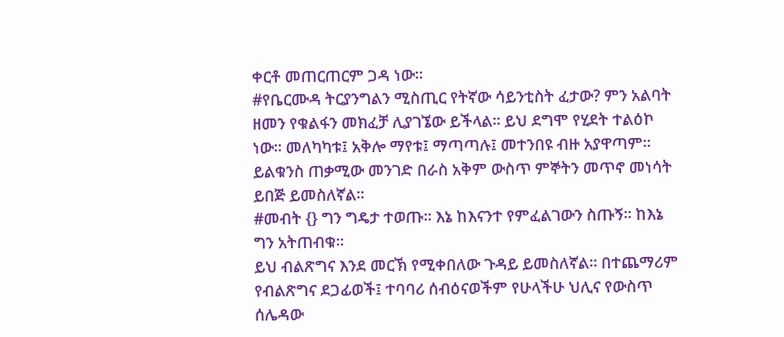ቀርቶ መጠርጠርም ጋዳ ነው።
#የቤርሙዳ ትርያንግልን ሚስጢር የትኛው ሳይንቲስት ፈታው? ምን አልባት ዘመን የቁልፋን መክፈቻ ሊያገኜው ይችላል። ይህ ደግሞ የሂደት ተልዕኮ ነው። መለካካቱ፤ አቅሎ ማየቱ፤ ማጣጣሉ፤ መተንበዩ ብዙ አያዋጣም። ይልቁንስ ጠቃሚው መንገድ በራስ አቅም ውስጥ ምኞትን መጥኖ መነሳት ይበጅ ይመስለኛል።
#መብት {} ግን ግዴታ ተወጡ። እኔ ከእናንተ የምፈልገውን ስጡኝ። ከእኔ ግን አትጠብቁ።
ይህ ብልጽግና እንደ መርኽ የሚቀበለው ጉዳይ ይመስለኛል። በተጨማሪም የብልጽግና ደጋፊወች፤ ተባባሪ ሰብዕናወችም የሁላችሁ ህሊና የውስጥ ሰሌዳው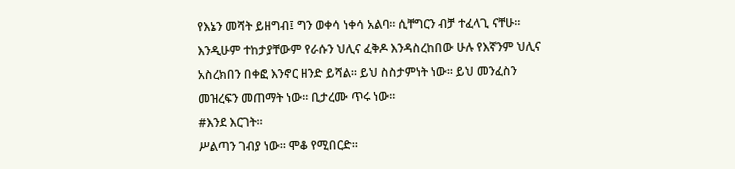የእኔን መሻት ይዘግብ፤ ግን ወቀሳ ነቀሳ አልባ። ሲቸግርን ብቻ ተፈላጊ ናቸሁ። እንዲሁም ተከታያቸውም የራሱን ህሊና ፈቅዶ እንዳስረከበው ሁሉ የእኛንም ህሊና አስረክበን በቀፎ እንኖር ዘንድ ይሻል። ይህ ስስታምነት ነው። ይህ መንፈስን መዝረፍን መጠማት ነው። ቢታረሙ ጥሩ ነው።
#እንደ እርገት።
ሥልጣን ገብያ ነው። ሞቆ የሚበርድ።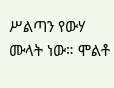ሥልጣን የውሃ ሙላት ነው። ሞልቶ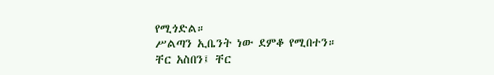የሚጎድል።
ሥልጣን ኢቤንት ነው ደምቆ የሚበተን።
ቸር አስበን፤ ቸር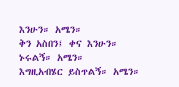እንሁን። አሜን።
ቅን አስበን፤ ቀና እንሁን።
ኑሩልኝ። አሜን።
እግዚአብሄር ይስጥልኝ። አሜን።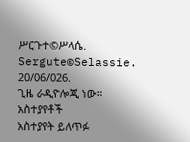ሥርጉተ©ሥላሴ.
Sergute©Selassie.
20/06/026.
ጊዜ ራዲዮሎጂ ነው።
አስተያየቶች
አስተያየት ይለጥፉ